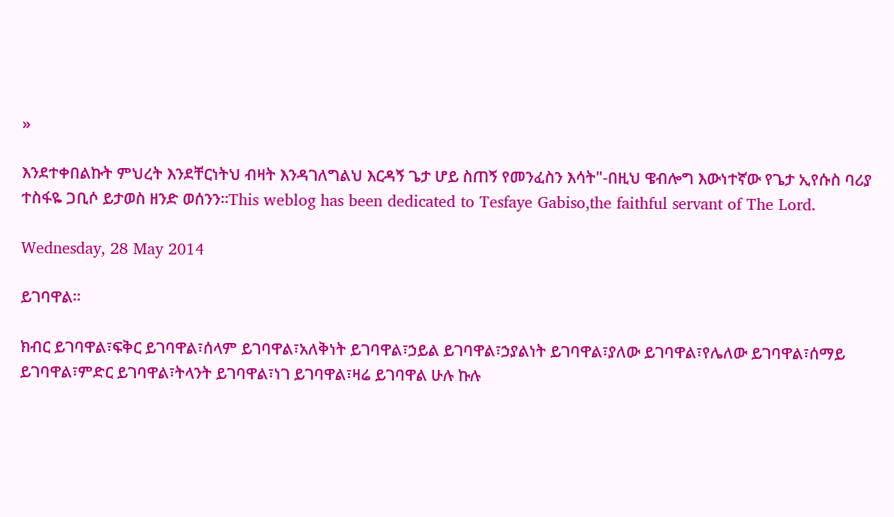»

እንደተቀበልኩት ምህረት እንደቸርነትህ ብዛት እንዳገለግልህ እርዳኝ ጌታ ሆይ ስጠኝ የመንፈስን እሳት"-በዚህ ዌብሎግ እውነተኛው የጌታ ኢየሱስ ባሪያ ተስፋዬ ጋቢሶ ይታወስ ዘንድ ወሰንን።This weblog has been dedicated to Tesfaye Gabiso,the faithful servant of The Lord.

Wednesday, 28 May 2014

ይገባዋል።

ክብር ይገባዋል፣ፍቅር ይገባዋል፣ሰላም ይገባዋል፣አለቅነት ይገባዋል፣ኃይል ይገባዋል፣ኃያልነት ይገባዋል፣ያለው ይገባዋል፣የሌለው ይገባዋል፣ሰማይ ይገባዋል፣ምድር ይገባዋል፣ትላንት ይገባዋል፣ነገ ይገባዋል፣ዛሬ ይገባዋል ሁሉ ኩሉ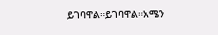ይገባዋል።ይገባዋል።አሜን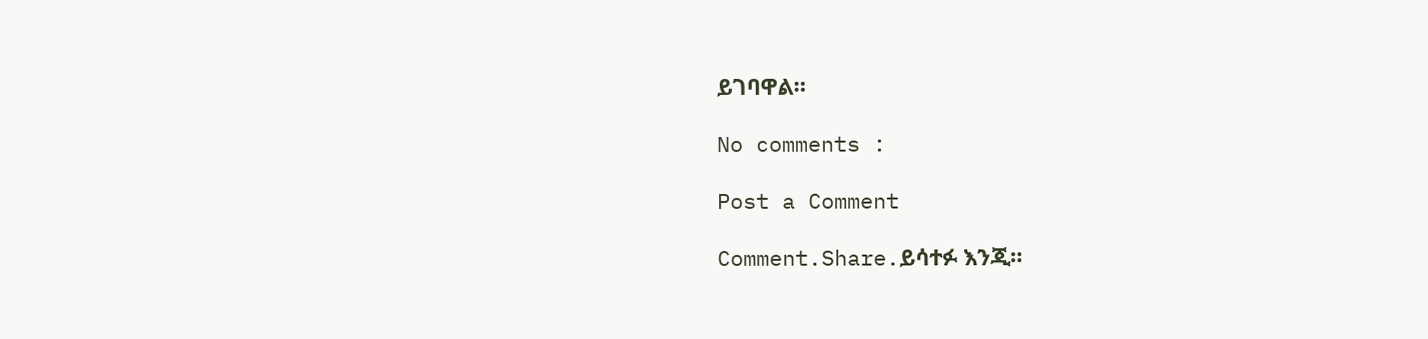ይገባዋል።

No comments :

Post a Comment

Comment.Share.ይሳተፉ እንጂ።